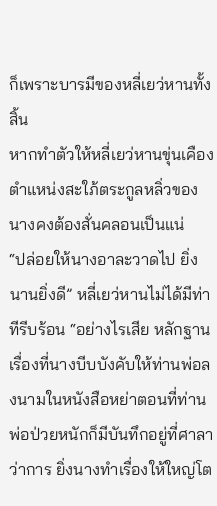ก็เพราะบารมีของหลี่เยว่หานทั้งสิ้น
หากทำตัวให้หลี่เยว่หานขุ่นเคือง ตำแหน่งสะใภ้ตระกูลหลิ่วของนางคงต้องสั่นคลอนเป็นแน่
“ปล่อยให้นางอาละวาดไป ยิ่งนานยิ่งดี” หลี่เยว่หานไม่ได้มีท่าทีรีบร้อน “อย่างไรเสีย หลักฐานเรื่องที่นางบีบบังคับให้ท่านพ่อลงนามในหนังสือหย่าตอนที่ท่านพ่อป่วยหนักก็มีบันทึกอยู่ที่ศาลาว่าการ ยิ่งนางทำเรื่องให้ใหญ่โต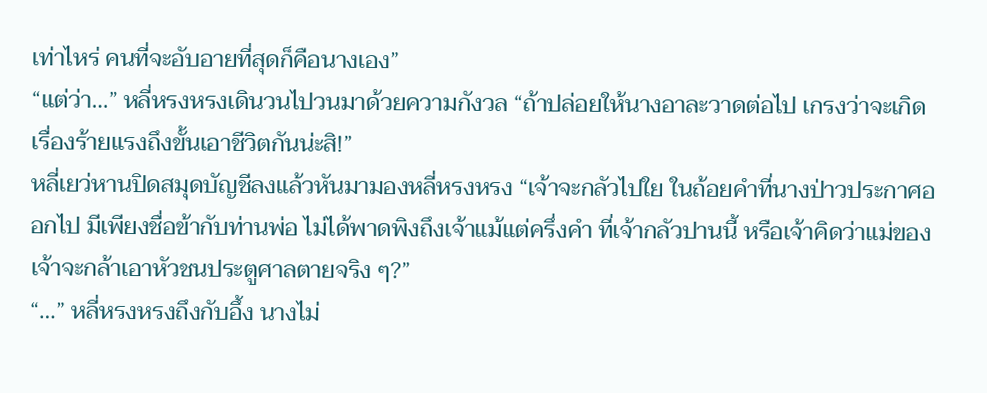เท่าไหร่ คนที่จะอับอายที่สุดก็คือนางเอง”
“แต่ว่า…” หลี่หรงหรงเดินวนไปวนมาด้วยความกังวล “ถ้าปล่อยให้นางอาละวาดต่อไป เกรงว่าจะเกิดเรื่องร้ายแรงถึงขั้นเอาชีวิตกันน่ะสิ!”
หลี่เยว่หานปิดสมุดบัญชีลงแล้วหันมามองหลี่หรงหรง “เจ้าจะกลัวไปใย ในถ้อยคำที่นางป่าวประกาศออกไป มีเพียงชื่อข้ากับท่านพ่อ ไม่ได้พาดพิงถึงเจ้าแม้แต่ครึ่งคำ ที่เจ้ากลัวปานนี้ หรือเจ้าคิดว่าแม่ของเจ้าจะกล้าเอาหัวชนประตูศาลตายจริง ๆ?”
“…” หลี่หรงหรงถึงกับอึ้ง นางไม่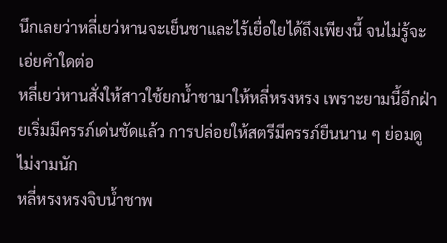นึกเลยว่าหลี่เยว่หานจะเย็นชาและไร้เยื่อใยได้ถึงเพียงนี้ จนไม่รู้จะเอ่ยคำใดต่อ
หลี่เยว่หานสั่งให้สาวใช้ยกน้ำชามาให้หลี่หรงหรง เพราะยามนี้อีกฝ่ายเริ่มมีครรภ์เด่นชัดแล้ว การปล่อยให้สตรีมีครรภ์ยืนนาน ๆ ย่อมดูไม่งามนัก
หลี่หรงหรงจิบน้ำชาพ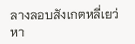ลางลอบสังเกตหลี่เยว่หา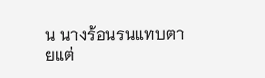น นางร้อนรนแทบตายแต่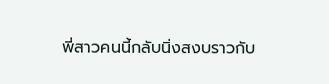พี่สาวคนนี้กลับนิ่งสงบราวกับ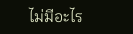ไม่มีอะไร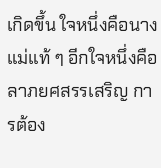เกิดขึ้น ใจหนึ่งคือนางแม่แท้ ๆ อีกใจหนึ่งคือลาภยศสรรเสริญ การต้อง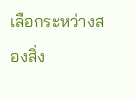เลือกระหว่างสองสิ่ง